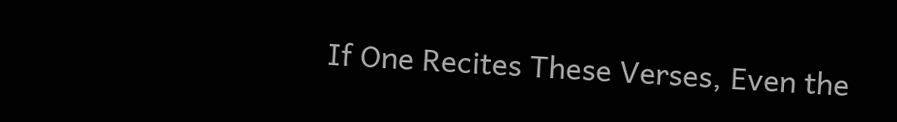If One Recites These Verses, Even the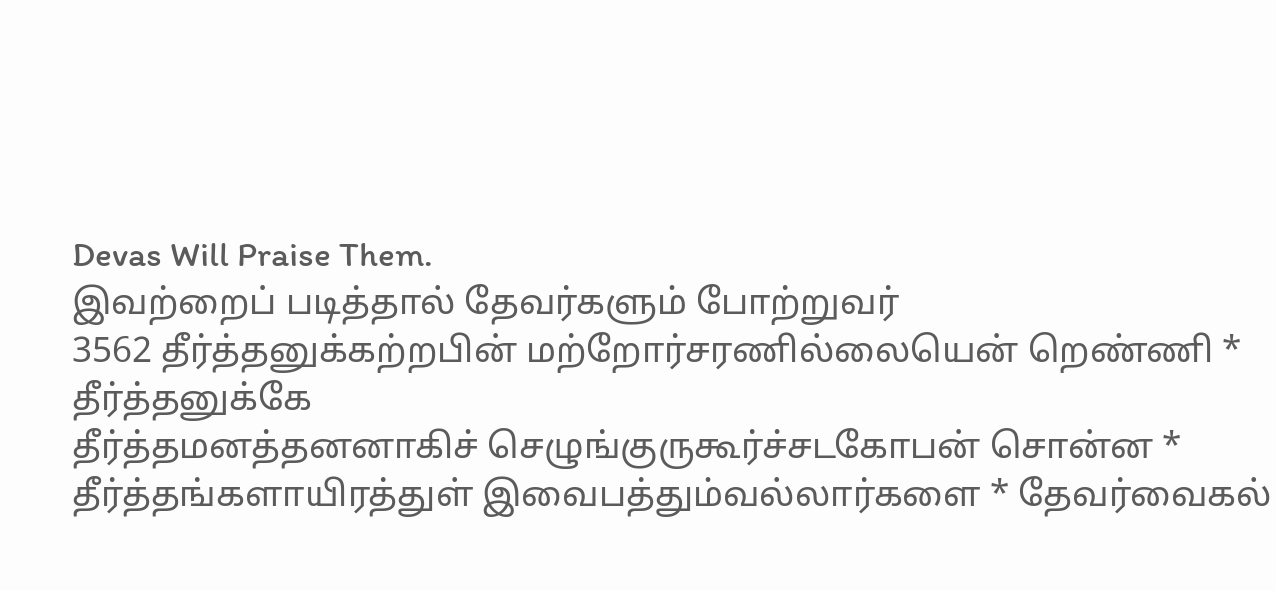Devas Will Praise Them.
இவற்றைப் படித்தால் தேவர்களும் போற்றுவர்
3562 தீர்த்தனுக்கற்றபின் மற்றோர்சரணில்லையென் றெண்ணி * தீர்த்தனுக்கே
தீர்த்தமனத்தனனாகிச் செழுங்குருகூர்ச்சடகோபன் சொன்ன *
தீர்த்தங்களாயிரத்துள் இவைபத்தும்வல்லார்களை * தேவர்வைகல்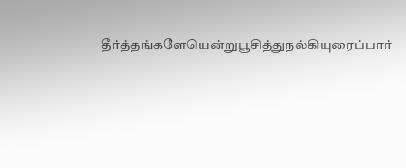தீர்த்தங்களேயென்றுபூசித்துநல்கியுரைப்பார்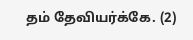தம் தேவியர்க்கே. (2)